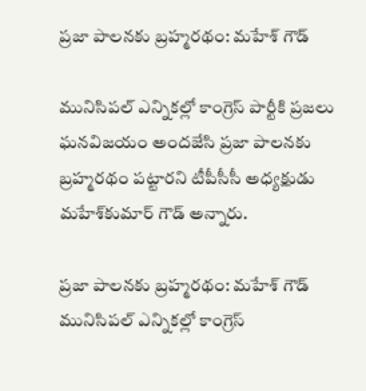ప్రజా పాలనకు బ్రహ్మరథం: మహేశ్‌ గౌడ్‌

మునిసిపల్‌ ఎన్నికల్లో కాంగ్రెస్‌ పార్టీకి ప్రజలు ఘనవిజయం అందజేసి ప్రజా పాలనకు బ్రహ్మరథం పట్టారని టీపీసీసీ అధ్యక్షుడు మహేశ్‌కుమార్‌ గౌడ్‌ అన్నారు.

ప్రజా పాలనకు బ్రహ్మరథం: మహేశ్‌ గౌడ్‌
మునిసిపల్‌ ఎన్నికల్లో కాంగ్రెస్‌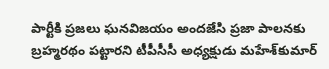పార్టీకి ప్రజలు ఘనవిజయం అందజేసి ప్రజా పాలనకు బ్రహ్మరథం పట్టారని టీపీసీసీ అధ్యక్షుడు మహేశ్‌కుమార్‌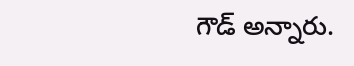గౌడ్‌ అన్నారు.